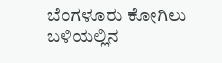ಬೆಂಗಳೂರು ಕೋಗಿಲು ಬಳಿಯಲ್ಲಿನ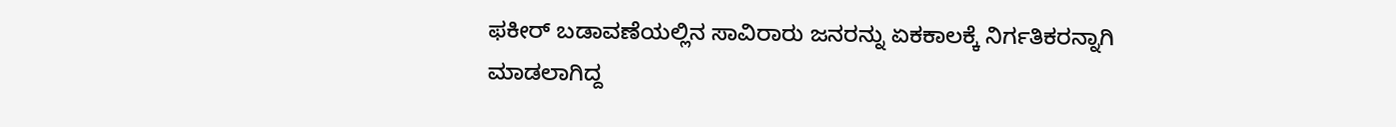ಫಕೀರ್ ಬಡಾವಣೆಯಲ್ಲಿನ ಸಾವಿರಾರು ಜನರನ್ನು ಏಕಕಾಲಕ್ಕೆ ನಿರ್ಗತಿಕರನ್ನಾಗಿ ಮಾಡಲಾಗಿದ್ದ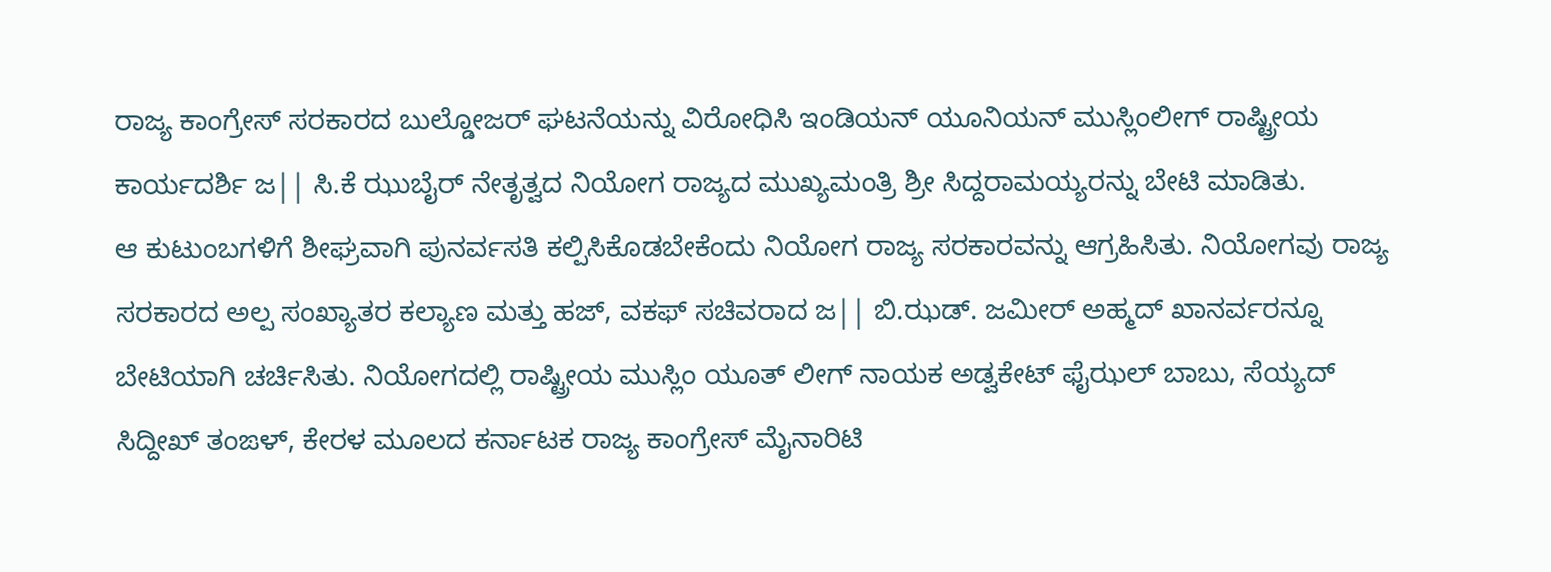ರಾಜ್ಯ ಕಾಂಗ್ರೇಸ್ ಸರಕಾರದ ಬುಲ್ಡೋಜರ್ ಘಟನೆಯನ್ನು ವಿರೋಧಿಸಿ ಇಂಡಿಯನ್ ಯೂನಿಯನ್ ಮುಸ್ಲಿಂಲೀಗ್ ರಾಷ್ಟ್ರೀಯ ಕಾರ್ಯದರ್ಶಿ ಜ|| ಸಿ.ಕೆ ಝುಬೈರ್ ನೇತೃತ್ವದ ನಿಯೋಗ ರಾಜ್ಯದ ಮುಖ್ಯಮಂತ್ರಿ ಶ್ರೀ ಸಿದ್ದರಾಮಯ್ಯರನ್ನು ಬೇಟಿ ಮಾಡಿತು.
ಆ ಕುಟುಂಬಗಳಿಗೆ ಶೀಘ್ರವಾಗಿ ಪುನರ್ವಸತಿ ಕಲ್ಪಿಸಿಕೊಡಬೇಕೆಂದು ನಿಯೋಗ ರಾಜ್ಯ ಸರಕಾರವನ್ನು ಆಗ್ರಹಿಸಿತು. ನಿಯೋಗವು ರಾಜ್ಯ ಸರಕಾರದ ಅಲ್ಪ ಸಂಖ್ಯಾತರ ಕಲ್ಯಾಣ ಮತ್ತು ಹಜ್, ವಕಫ್ ಸಚಿವರಾದ ಜ|| ಬಿ.ಝಡ್. ಜಮೀರ್ ಅಹ್ಮದ್ ಖಾನರ್ವರನ್ನೂ ಬೇಟಿಯಾಗಿ ಚರ್ಚಿಸಿತು. ನಿಯೋಗದಲ್ಲಿ ರಾಷ್ಟ್ರೀಯ ಮುಸ್ಲಿಂ ಯೂತ್ ಲೀಗ್ ನಾಯಕ ಅಡ್ವಕೇಟ್ ಫೈಝಲ್ ಬಾಬು, ಸೆಯ್ಯದ್ ಸಿದ್ದೀಖ್ ತಂಙಳ್, ಕೇರಳ ಮೂಲದ ಕರ್ನಾಟಕ ರಾಜ್ಯ ಕಾಂಗ್ರೇಸ್ ಮೈನಾರಿಟಿ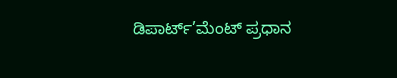ಡಿಪಾರ್ಟ್’ಮೆಂಟ್ ಪ್ರಧಾನ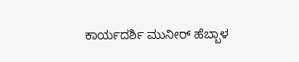ಕಾರ್ಯದರ್ಶಿ ಮುನೀರ್ ಹೆಬ್ಬಾಳ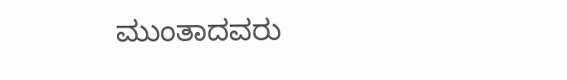ಮುಂತಾದವರು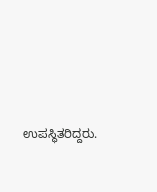ಉಪಸ್ಥಿತರಿದ್ದರು.